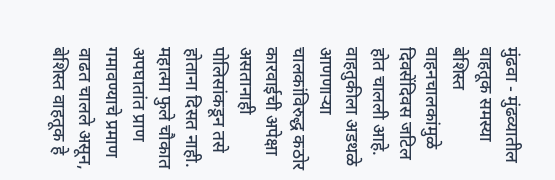मुंढवा - मुंढव्यातील वाहतूक समस्या बेशिस्त वाहनचालकांमुळे दिवसेंदिवस जटिल होत चालली आहे. वाहतुकीला अडथळे आणणाऱ्या चालकांविरुद्ध कठोर कारवाईची अपेक्षा असतानाही पोलिसांकडून तसे होताना दिसत नाही.
महात्मा फुले चौकात अपघातांत प्राण गमावण्याचे प्रमाण वाढत चालले असून, बेशिस्त वाहतूक हे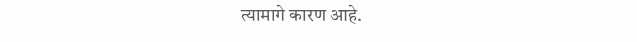त्यामागे कारण आहे.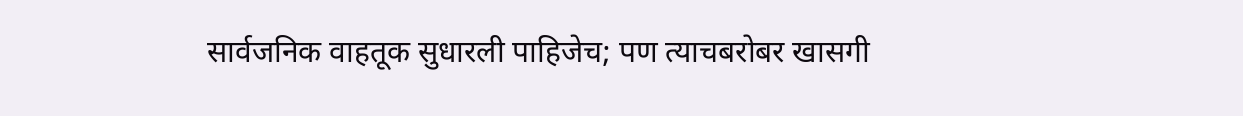सार्वजनिक वाहतूक सुधारली पाहिजेच; पण त्याचबरोबर खासगी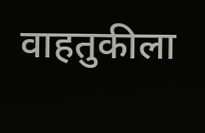वाहतुकीला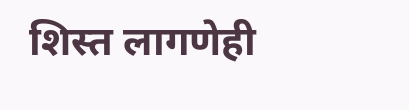शिस्त लागणेही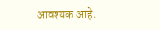आवश्यक आहे.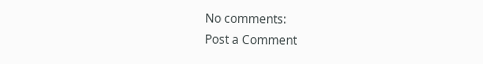No comments:
Post a Comment